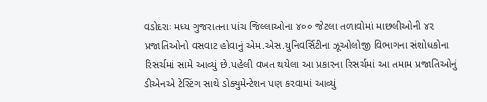વડોદરાઃ મધ્ય ગુજરાતના પાંચ જિલ્લાઓના ૪૦૦ જેટલા તળાવોમાં માછલીઓની ૪૨ પ્રજાતિઓનો વસવાટ હોવાનું એમ.એસ.યુનિવર્સિટીના ઝૂઓલોજી વિભાગના સંશોધકોના રિસર્ચમાં સામે આવ્યું છે.પહેલી વખત થયેલા આ પ્રકારના રિસર્ચમાં આ તમામ પ્રજાતિઓનું ડીએનએ ટેસ્ટિંગ સાથે ડોક્યુમેન્ટેશન પણ કરવામાં આવ્યું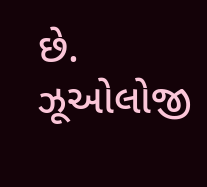છે.
ઝૂઓલોજી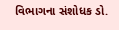વિભાગના સંશોધક ડો.